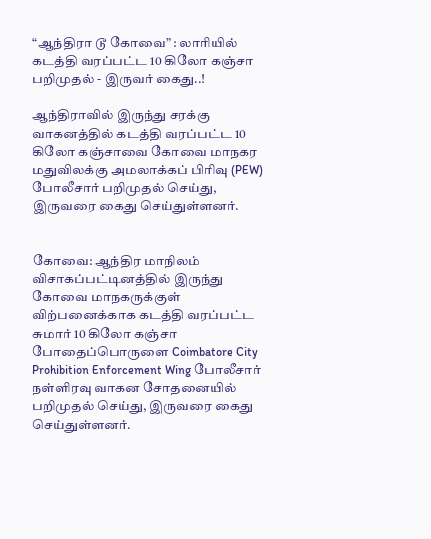“ஆந்திரா டூ கோவை” : லாரியில் கடத்தி வரப்பட்ட 10 கிலோ கஞ்சா பறிமுதல் - இருவர் கைது..!

ஆந்திராவில் இருந்து சரக்கு வாகனத்தில் கடத்தி வரப்பட்ட 10 கிலோ கஞ்சாவை கோவை மாநகர மதுவிலக்கு அமலாக்கப் பிரிவு (PEW) போலீசார் பறிமுதல் செய்து, இருவரை கைது செய்துள்ளனர்.


கோவை: ஆந்திர மாநிலம் விசாகப்பட்டினத்தில் இருந்து கோவை மாநகருக்குள் விற்பனைக்காக கடத்தி வரப்பட்ட சுமார் 10 கிலோ கஞ்சா போதைப்பொருளை Coimbatore City Prohibition Enforcement Wing போலீசார் நள்ளிரவு வாகன சோதனையில் பறிமுதல் செய்து, இருவரை கைது செய்துள்ளனர்.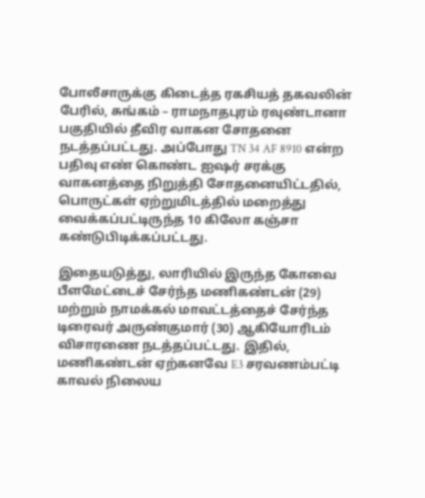போலீசாருக்கு கிடைத்த ரகசியத் தகவலின் பேரில், சுங்கம் – ராமநாதபுரம் ரவுண்டானா பகுதியில் தீவிர வாகன சோதனை நடத்தப்பட்டது. அப்போது TN 34 AF 8910 என்ற பதிவு எண் கொண்ட ஐஷர் சரக்கு வாகனத்தை நிறுத்தி சோதனையிட்டதில், பொருட்கள் ஏற்றுமிடத்தில் மறைத்து வைக்கப்பட்டிருந்த 10 கிலோ கஞ்சா கண்டுபிடிக்கப்பட்டது.

இதையடுத்து, லாரியில் இருந்த கோவை பீளமேட்டைச் சேர்ந்த மணிகண்டன் (29) மற்றும் நாமக்கல் மாவட்டத்தைச் சேர்ந்த டிரைவர் அருண்குமார் (30) ஆகியோரிடம் விசாரணை நடத்தப்பட்டது. இதில், மணிகண்டன் ஏற்கனவே E3 சரவணம்பட்டி காவல் நிலைய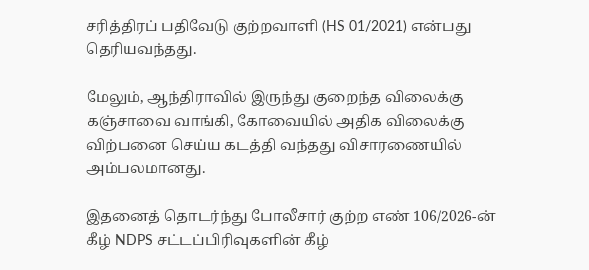சரித்திரப் பதிவேடு குற்றவாளி (HS 01/2021) என்பது தெரியவந்தது.

மேலும், ஆந்திராவில் இருந்து குறைந்த விலைக்கு கஞ்சாவை வாங்கி, கோவையில் அதிக விலைக்கு விற்பனை செய்ய கடத்தி வந்தது விசாரணையில் அம்பலமானது.

இதனைத் தொடர்ந்து போலீசார் குற்ற எண் 106/2026-ன் கீழ் NDPS சட்டப்பிரிவுகளின் கீழ்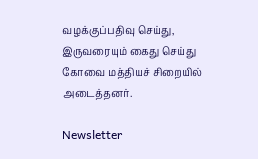வழக்குப்பதிவு செய்து, இருவரையும் கைது செய்து கோவை மத்தியச் சிறையில் அடைத்தனர்.

Newsletter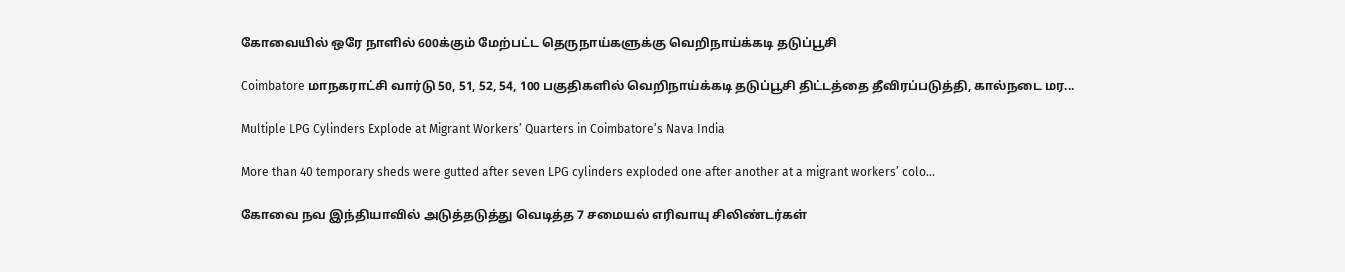கோவையில் ஒரே நாளில் 600க்கும் மேற்பட்ட தெருநாய்களுக்கு வெறிநாய்க்கடி தடுப்பூசி

Coimbatore மாநகராட்சி வார்டு 50, 51, 52, 54, 100 பகுதிகளில் வெறிநாய்க்கடி தடுப்பூசி திட்டத்தை தீவிரப்படுத்தி, கால்நடை மர...

Multiple LPG Cylinders Explode at Migrant Workers’ Quarters in Coimbatore’s Nava India

More than 40 temporary sheds were gutted after seven LPG cylinders exploded one after another at a migrant workers’ colo...

கோவை நவ இந்தியாவில் அடுத்தடுத்து வெடித்த 7 சமையல் எரிவாயு சிலிண்டர்கள்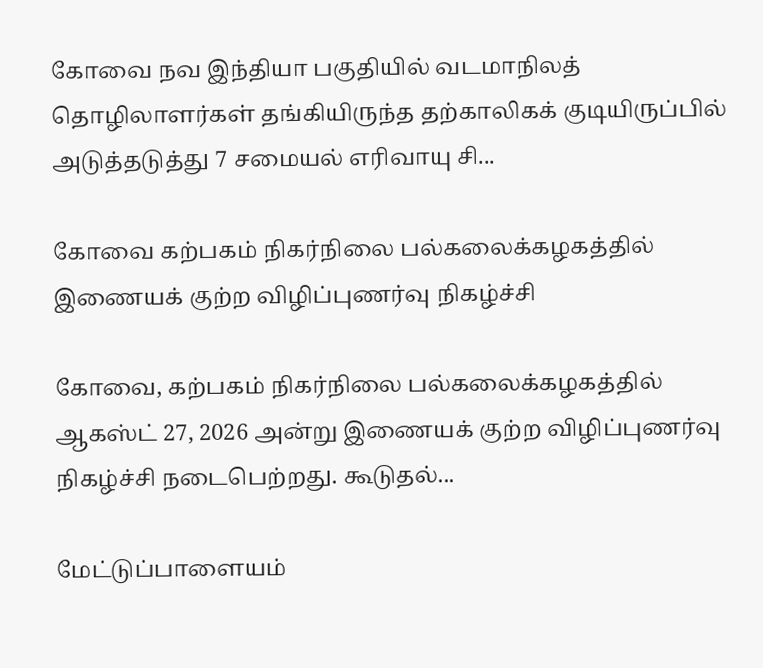கோவை நவ இந்தியா பகுதியில் வடமாநிலத் தொழிலாளர்கள் தங்கியிருந்த தற்காலிகக் குடியிருப்பில் அடுத்தடுத்து 7 சமையல் எரிவாயு சி...

கோவை கற்பகம் நிகர்நிலை பல்கலைக்கழகத்தில் இணையக் குற்ற விழிப்புணர்வு நிகழ்ச்சி

கோவை, கற்பகம் நிகர்நிலை பல்கலைக்கழகத்தில் ஆகஸ்ட் 27, 2026 அன்று இணையக் குற்ற விழிப்புணர்வு நிகழ்ச்சி நடைபெற்றது. கூடுதல்...

மேட்டுப்பாளையம்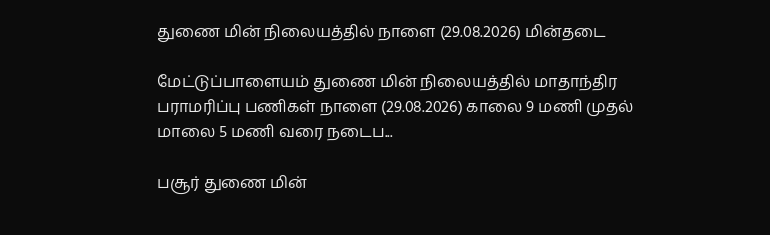துணை மின் நிலையத்தில் நாளை (29.08.2026) மின்தடை

மேட்டுப்பாளையம் துணை மின் நிலையத்தில் மாதாந்திர பராமரிப்பு பணிகள் நாளை (29.08.2026) காலை 9 மணி முதல் மாலை 5 மணி வரை நடைப...

பசூர் துணை மின்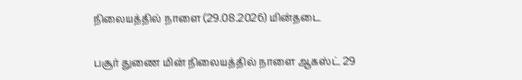நிலையத்தில் நாளை (29.08.2026) மின்தடை

பசூர் துணை மின் நிலையத்தில் நாளை ஆகஸ்ட் 29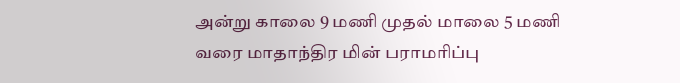அன்று காலை 9 மணி முதல் மாலை 5 மணி வரை மாதாந்திர மின் பராமரிப்பு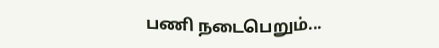பணி நடைபெறும்...